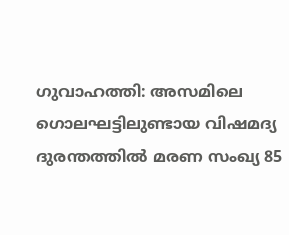ഗുവാഹത്തി: അസമിലെ ഗൊലഘട്ടിലുണ്ടായ വിഷമദ്യ ദുരന്തത്തിൽ മരണ സംഖ്യ 85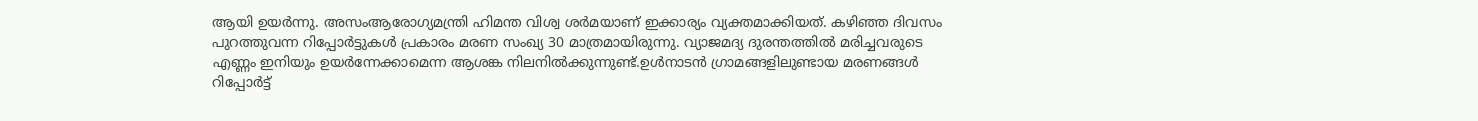ആയി ഉയർന്നു. അസംആരോഗ്യമന്ത്രി ഹിമന്ത വിശ്വ ശർമയാണ് ഇക്കാര്യം വ്യക്തമാക്കിയത്. കഴിഞ്ഞ ദിവസം പുറത്തുവന്ന റിപ്പോർട്ടുകൾ പ്രകാരം മരണ സംഖ്യ 30 മാത്രമായിരുന്നു. വ്യാജമദ്യ ദുരന്തത്തിൽ മരിച്ചവരുടെ എണ്ണം ഇനിയും ഉയർന്നേക്കാമെന്ന ആശങ്ക നിലനിൽക്കുന്നുണ്ട്.ഉൾനാടൻ ഗ്രാമങ്ങളിലുണ്ടായ മരണങ്ങൾ റിപ്പോർട്ട്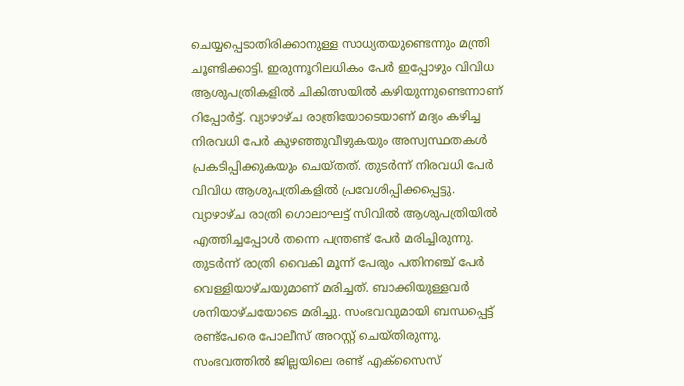ചെയ്യപ്പെടാതിരിക്കാനുള്ള സാധ്യതയുണ്ടെന്നും മന്ത്രി ചൂണ്ടിക്കാട്ടി. ഇരുന്നൂറിലധികം പേർ ഇപ്പോഴും വിവിധ ആശുപത്രികളിൽ ചികിത്സയിൽ കഴിയുന്നുണ്ടെന്നാണ് റിപ്പോർട്ട്. വ്യാഴാഴ്ച രാത്രിയോടെയാണ് മദ്യം കഴിച്ച നിരവധി പേർ കുഴഞ്ഞുവീഴുകയും അസ്വസ്ഥതകൾ പ്രകടിപ്പിക്കുകയും ചെയ്തത്. തുടർന്ന് നിരവധി പേർ വിവിധ ആശുപത്രികളിൽ പ്രവേശിപ്പിക്കപ്പെട്ടു. വ്യാഴാഴ്ച രാത്രി ഗൊലാഘട്ട് സിവിൽ ആശുപത്രിയിൽ എത്തിച്ചപ്പോൾ തന്നെ പന്ത്രണ്ട് പേർ മരിച്ചിരുന്നു. തുടർന്ന് രാത്രി വൈകി മൂന്ന് പേരും പതിനഞ്ച് പേർ വെള്ളിയാഴ്ചയുമാണ് മരിച്ചത്. ബാക്കിയുള്ളവർ ശനിയാഴ്ചയോടെ മരിച്ചു. സംഭവവുമായി ബന്ധപ്പെട്ട് രണ്ട്പേരെ പോലീസ് അറസ്റ്റ് ചെയ്തിരുന്നു. സംഭവത്തിൽ ജില്ലയിലെ രണ്ട് എക്സൈസ്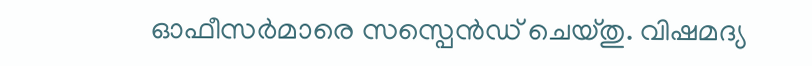ഓഫീസർമാരെ സസ്പെൻഡ് ചെയ്തു. വിഷമദ്യ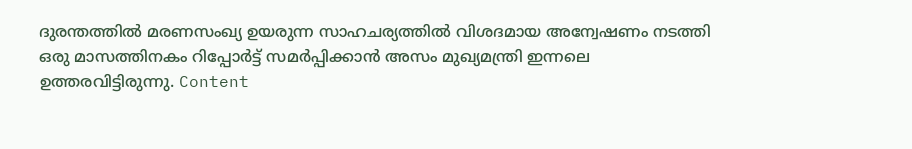ദുരന്തത്തിൽ മരണസംഖ്യ ഉയരുന്ന സാഹചര്യത്തിൽ വിശദമായ അന്വേഷണം നടത്തി ഒരു മാസത്തിനകം റിപ്പോർട്ട് സമർപ്പിക്കാൻ അസം മുഖ്യമന്ത്രി ഇന്നലെ ഉത്തരവിട്ടിരുന്നു. Content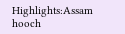Highlights:Assam hooch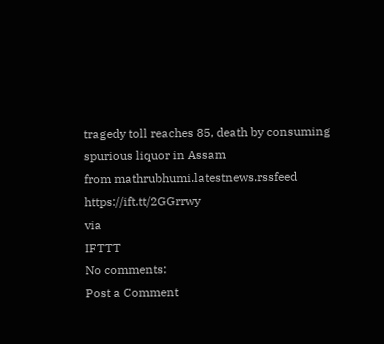tragedy toll reaches 85, death by consuming spurious liquor in Assam
from mathrubhumi.latestnews.rssfeed https://ift.tt/2GGrrwy
via
IFTTT
No comments:
Post a Comment